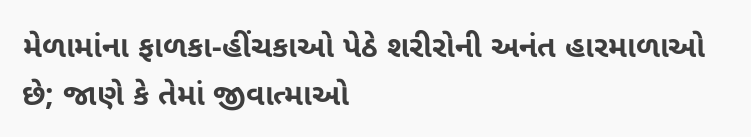મેળામાંના ફાળકા-હીંચકાઓ પેઠે શરીરોની અનંત હારમાળાઓ છે; જાણે કે તેમાં જીવાત્માઓ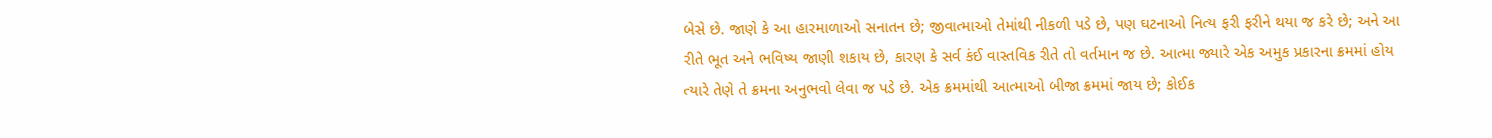બેસે છે. જાણે કે આ હારમાળાઓ સનાતન છે; જીવાત્માઓ તેમાંથી નીકળી પડે છે, પણ ઘટનાઓ નિત્ય ફરી ફરીને થયા જ કરે છે; અને આ રીતે ભૂત અને ભવિષ્ય જાણી શકાય છે, કારણ કે સર્વ કંઈ વાસ્તવિક રીતે તો વર્તમાન જ છે. આત્મા જ્યારે એક અમુક પ્રકારના ક્રમમાં હોય ત્યારે તેણે તે ક્રમના અનુભવો લેવા જ પડે છે. એક ક્રમમાંથી આત્માઓ બીજા ક્રમમાં જાય છે; કોઈક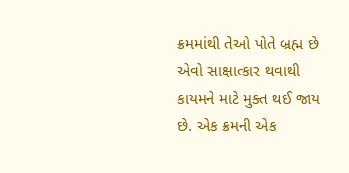ક્રમમાંથી તેઓ પોતે બ્રહ્મ છે એવો સાક્ષાત્કાર થવાથી કાયમને માટે મુક્ત થઈ જાય છે. એક ક્રમની એક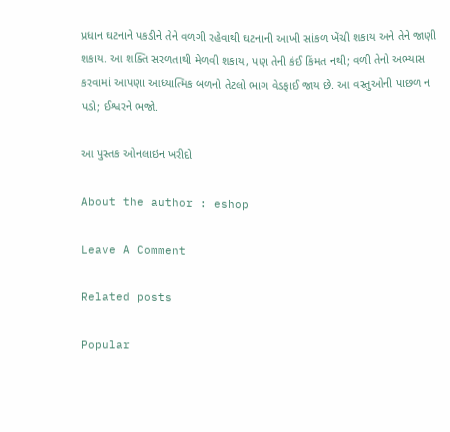પ્રધાન ઘટનાને પકડીને તેને વળગી રહેવાથી ઘટનાની આખી સાંકળ ખેંચી શકાય અને તેને જાણી શકાય. આ શક્તિ સરળતાથી મેળવી શકાય, પણ તેની કંઈ કિંમત નથી; વળી તેનો અભ્યાસ કરવામાં આપણા આધ્યાત્મિક બળનો તેટલો ભાગ વેડફાઈ જાય છે. આ વસ્તુઓની પાછળ ન પડો; ઈશ્વરને ભજો.

આ પુસ્તક ઓનલાઇન ખરીદો

About the author : eshop

Leave A Comment

Related posts

Popular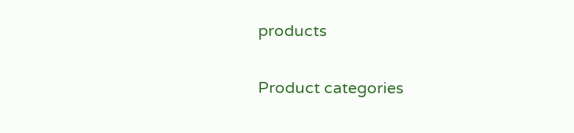products

Product categories